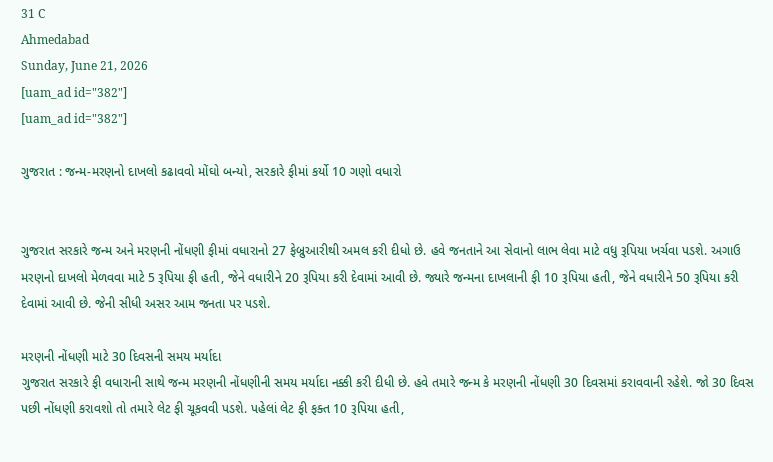31 C
Ahmedabad
Sunday, June 21, 2026
[uam_ad id="382"]
[uam_ad id="382"]

ગુજરાત : જન્મ-મરણનો દાખલો કઢાવવો મોંઘો બન્યો, સરકારે ફીમાં કર્યો 10 ગણો વધારો


ગુજરાત સરકારે જન્મ અને મરણની નોંધણી ફીમાં વધારાનો 27 ફેબ્રુઆરીથી અમલ કરી દીધો છે. હવે જનતાને આ સેવાનો લાભ લેવા માટે વધુ રૂપિયા ખર્ચવા પડશે. અગાઉ મરણનો દાખલો મેળવવા માટે 5 રૂપિયા ફી હતી, જેને વધારીને 20 રૂપિયા કરી દેવામાં આવી છે. જ્યારે જન્મના દાખલાની ફી 10 રૂપિયા હતી, જેને વધારીને 50 રૂપિયા કરી દેવામાં આવી છે. જેની સીધી અસર આમ જનતા પર પડશે.

મરણની નોંધણી માટે 30 દિવસની સમય મર્યાદા
ગુજરાત સરકારે ફી વધારાની સાથે જન્મ મરણની નોંધણીની સમય મર્યાદા નક્કી કરી દીધી છે. હવે તમારે જન્મ કે મરણની નોંધણી 30 દિવસમાં કરાવવાની રહેશે. જો 30 દિવસ પછી નોંધણી કરાવશો તો તમારે લેટ ફી ચૂકવવી પડશે. પહેલાં લેટ ફી ફક્ત 10 રૂપિયા હતી,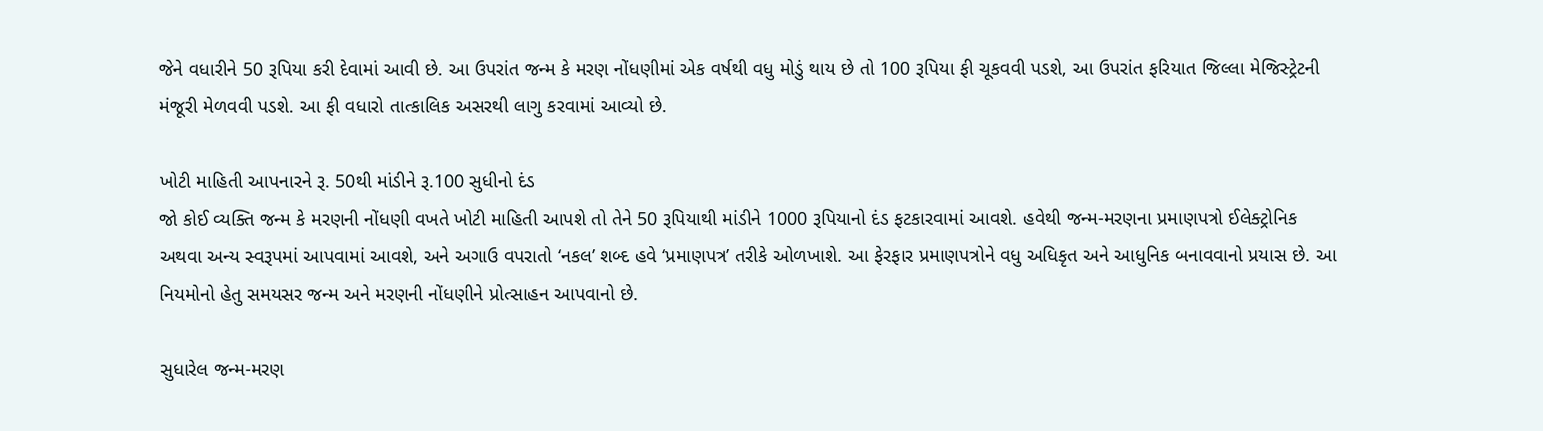જેને વધારીને 50 રૂપિયા કરી દેવામાં આવી છે. આ ઉપરાંત જન્મ કે મરણ નોંધણીમાં એક વર્ષથી વધુ મોડું થાય છે તો 100 રૂપિયા ફી ચૂકવવી પડશે, આ ઉપરાંત ફરિયાત જિલ્લા મેજિસ્ટ્રેટની મંજૂરી મેળવવી પડશે. આ ફી વધારો તાત્કાલિક અસરથી લાગુ કરવામાં આવ્યો છે.

ખોટી માહિતી આપનારને રૂ. 50થી માંડીને રૂ.100 સુધીનો દંડ
જો કોઈ વ્યક્તિ જન્મ કે મરણની નોંધણી વખતે ખોટી માહિતી આપશે તો તેને 50 રૂપિયાથી માંડીને 1000 રૂપિયાનો દંડ ફટકારવામાં આવશે. હવેથી જન્મ-મરણના પ્રમાણપત્રો ઈલેક્ટ્રોનિક અથવા અન્ય સ્વરૂપમાં આપવામાં આવશે, અને અગાઉ વપરાતો ‘નકલ’ શબ્દ હવે ‘પ્રમાણપત્ર’ તરીકે ઓળખાશે. આ ફેરફાર પ્રમાણપત્રોને વધુ અધિકૃત અને આધુનિક બનાવવાનો પ્રયાસ છે. આ નિયમોનો હેતુ સમયસર જન્મ અને મરણની નોંધણીને પ્રોત્સાહન આપવાનો છે.

સુધારેલ જન્મ-મરણ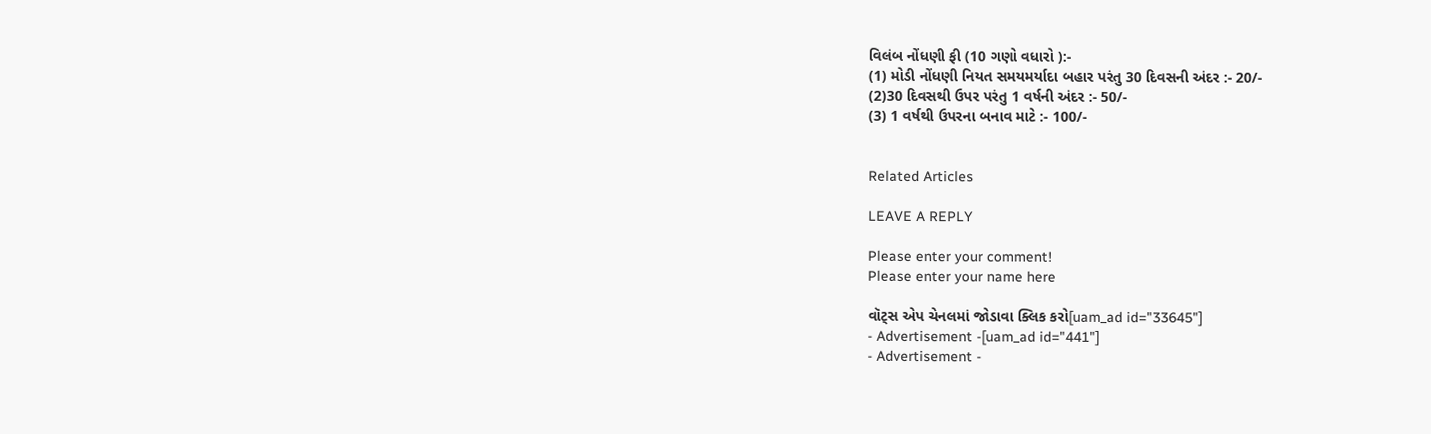વિલંબ નોંધણી ફી (10 ગણો વધારો ):-
(1) મોડી નોંધણી નિયત સમયમર્યાદા બહાર પરંતુ 30 દિવસની અંદર :- 20/-
(2)30 દિવસથી ઉપર પરંતુ 1 વર્ષની અંદર :- 50/-
(3) 1 વર્ષથી ઉપરના બનાવ માટે :- 100/-


Related Articles

LEAVE A REPLY

Please enter your comment!
Please enter your name here

વૉટ્સ એપ ચેનલમાં જોડાવા ક્લિક કરો[uam_ad id="33645"]
- Advertisement -[uam_ad id="441"]
- Advertisement -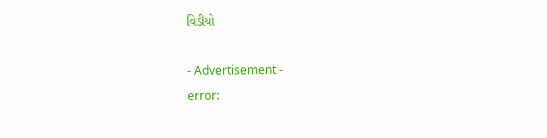વિડીયો

- Advertisement -
error: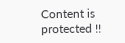Content is protected !!